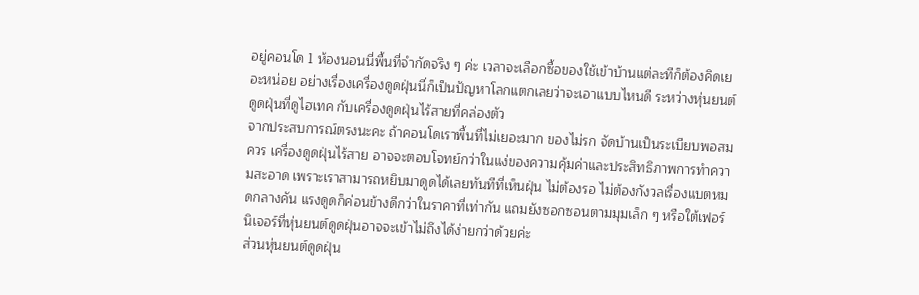อยู่คอนโด 1 ห้องนอนนี่พื้นที่จำกัดจริง ๆ ค่ะ เวลาจะเลือกซื้อของใช้เข้าบ้านแต่ละทีก็ต้องคิดเยอะหน่อย อย่างเรื่องเครื่องดูดฝุ่นนี่ก็เป็นปัญหาโลกแตกเลยว่าจะเอาแบบไหนดี ระหว่างหุ่นยนต์ดูดฝุ่นที่ดูไฮเทค กับเครื่องดูดฝุ่นไร้สายที่คล่องตัว
จากประสบการณ์ตรงนะคะ ถ้าคอนโดเราพื้นที่ไม่เยอะมาก ของไม่รก จัดบ้านเป็นระเบียบพอสมควร เครื่องดูดฝุ่นไร้สาย อาจจะตอบโจทย์กว่าในแง่ของความคุ้มค่าและประสิทธิภาพการทำความสะอาด เพราะเราสามารถหยิบมาดูดได้เลยทันทีที่เห็นฝุ่น ไม่ต้องรอ ไม่ต้องกังวลเรื่องแบตหมดกลางคัน แรงดูดก็ค่อนข้างดีกว่าในราคาที่เท่ากัน แถมยังซอกซอนตามมุมเล็ก ๆ หรือใต้เฟอร์นิเจอร์ที่หุ่นยนต์ดูดฝุ่นอาจจะเข้าไม่ถึงได้ง่ายกว่าด้วยค่ะ
ส่วนหุ่นยนต์ดูดฝุ่น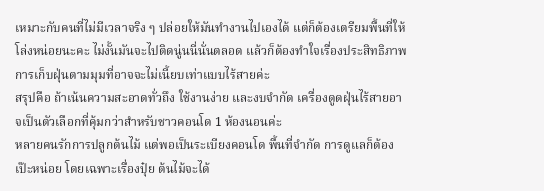เหมาะกับคนที่ไม่มีเวลาจริง ๆ ปล่อยให้มันทำงานไปเองได้ แต่ก็ต้องเตรียมพื้นที่ให้โล่งหน่อยนะคะ ไม่งั้นมันจะไปติดนู่นนี่นั่นตลอด แล้วก็ต้องทำใจเรื่องประสิทธิภาพการเก็บฝุ่นตามมุมที่อาจจะไม่เนี้ยบเท่าแบบไร้สายค่ะ
สรุปคือ ถ้าเน้นความสะอาดทั่วถึง ใช้งานง่าย และงบจำกัด เครื่องดูดฝุ่นไร้สายอาจเป็นตัวเลือกที่คุ้มกว่าสำหรับชาวคอนโด 1 ห้องนอนค่ะ
หลายคนรักการปลูกต้นไม้ แต่พอเป็นระเบียงคอนโด พื้นที่จำกัด การดูแลก็ต้องเป๊ะหน่อย โดยเฉพาะเรื่องปุ๋ย ต้นไม้จะได้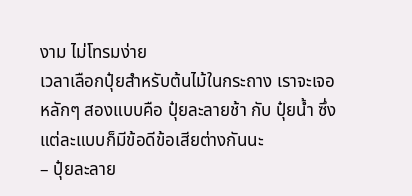งาม ไม่โทรมง่าย
เวลาเลือกปุ๋ยสำหรับต้นไม้ในกระถาง เราจะเจอหลักๆ สองแบบคือ ปุ๋ยละลายช้า กับ ปุ๋ยน้ำ ซึ่งแต่ละแบบก็มีข้อดีข้อเสียต่างกันนะ
– ปุ๋ยละลาย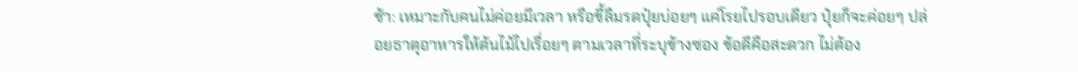ช้า: เหมาะกับคนไม่ค่อยมีเวลา หรือขี้ลืมรดปุ๋ยบ่อยๆ แค่โรยไปรอบเดียว ปุ๋ยก็จะค่อยๆ ปล่อยธาตุอาหารให้ต้นไม้ไปเรื่อยๆ ตามเวลาที่ระบุข้างซอง ข้อดีคือสะดวก ไม่ต้อง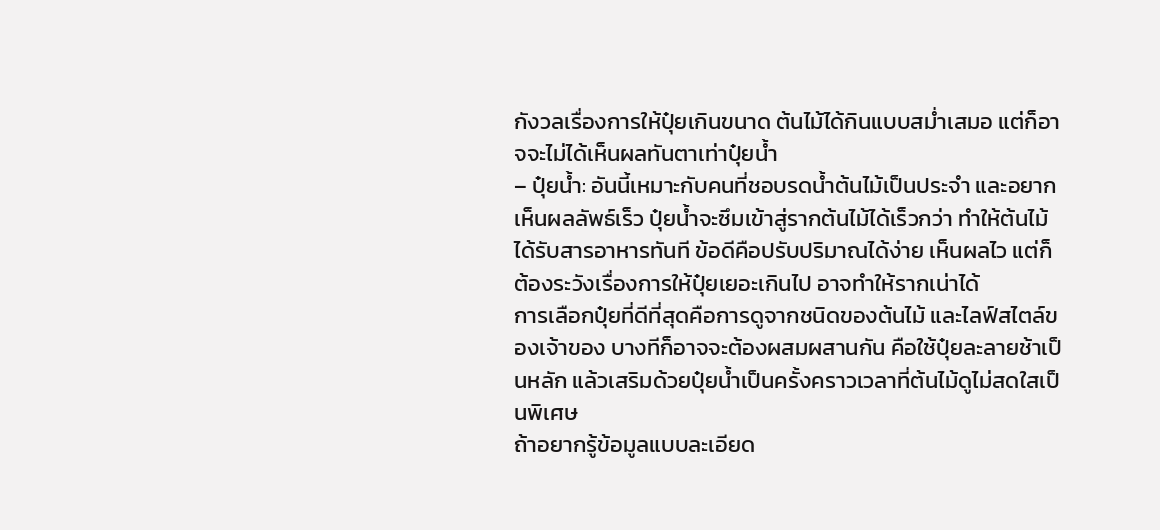กังวลเรื่องการให้ปุ๋ยเกินขนาด ต้นไม้ได้กินแบบสม่ำเสมอ แต่ก็อาจจะไม่ได้เห็นผลทันตาเท่าปุ๋ยน้ำ
– ปุ๋ยน้ำ: อันนี้เหมาะกับคนที่ชอบรดน้ำต้นไม้เป็นประจำ และอยากเห็นผลลัพธ์เร็ว ปุ๋ยน้ำจะซึมเข้าสู่รากต้นไม้ได้เร็วกว่า ทำให้ต้นไม้ได้รับสารอาหารทันที ข้อดีคือปรับปริมาณได้ง่าย เห็นผลไว แต่ก็ต้องระวังเรื่องการให้ปุ๋ยเยอะเกินไป อาจทำให้รากเน่าได้
การเลือกปุ๋ยที่ดีที่สุดคือการดูจากชนิดของต้นไม้ และไลฟ์สไตล์ของเจ้าของ บางทีก็อาจจะต้องผสมผสานกัน คือใช้ปุ๋ยละลายช้าเป็นหลัก แล้วเสริมด้วยปุ๋ยน้ำเป็นครั้งคราวเวลาที่ต้นไม้ดูไม่สดใสเป็นพิเศษ
ถ้าอยากรู้ข้อมูลแบบละเอียด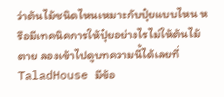ว่าต้นไม้ชนิดไหนเหมาะกับปุ๋ยแบบไหน หรือมีเทคนิคการให้ปุ๋ยอย่างไรไม่ให้ต้นไม้ตาย ลองเข้าไปดูบทความนี้ได้เลยที่ TaladHouse มีข้อ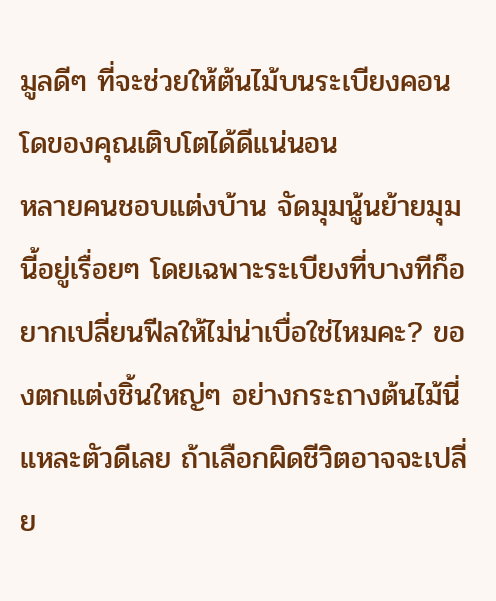มูลดีๆ ที่จะช่วยให้ต้นไม้บนระเบียงคอนโดของคุณเติบโตได้ดีแน่นอน
หลายคนชอบแต่งบ้าน จัดมุมนู้นย้ายมุมนี้อยู่เรื่อยๆ โดยเฉพาะระเบียงที่บางทีก็อยากเปลี่ยนฟีลให้ไม่น่าเบื่อใช่ไหมคะ? ของตกแต่งชิ้นใหญ่ๆ อย่างกระถางต้นไม้นี่แหละตัวดีเลย ถ้าเลือกผิดชีวิตอาจจะเปลี่ย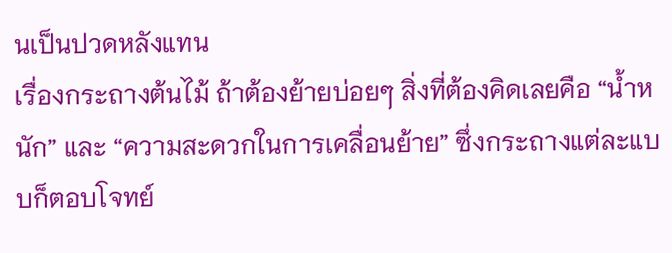นเป็นปวดหลังแทน
เรื่องกระถางต้นไม้ ถ้าต้องย้ายบ่อยๆ สิ่งที่ต้องคิดเลยคือ “น้ำหนัก” และ “ความสะดวกในการเคลื่อนย้าย” ซึ่งกระถางแต่ละแบบก็ตอบโจทย์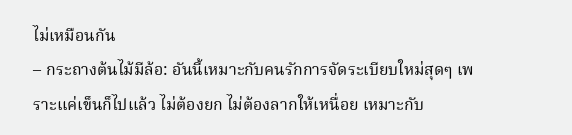ไม่เหมือนกัน
– กระถางต้นไม้มีล้อ: อันนี้เหมาะกับคนรักการจัดระเบียบใหม่สุดๆ เพราะแค่เข็นก็ไปแล้ว ไม่ต้องยก ไม่ต้องลากให้เหนื่อย เหมาะกับ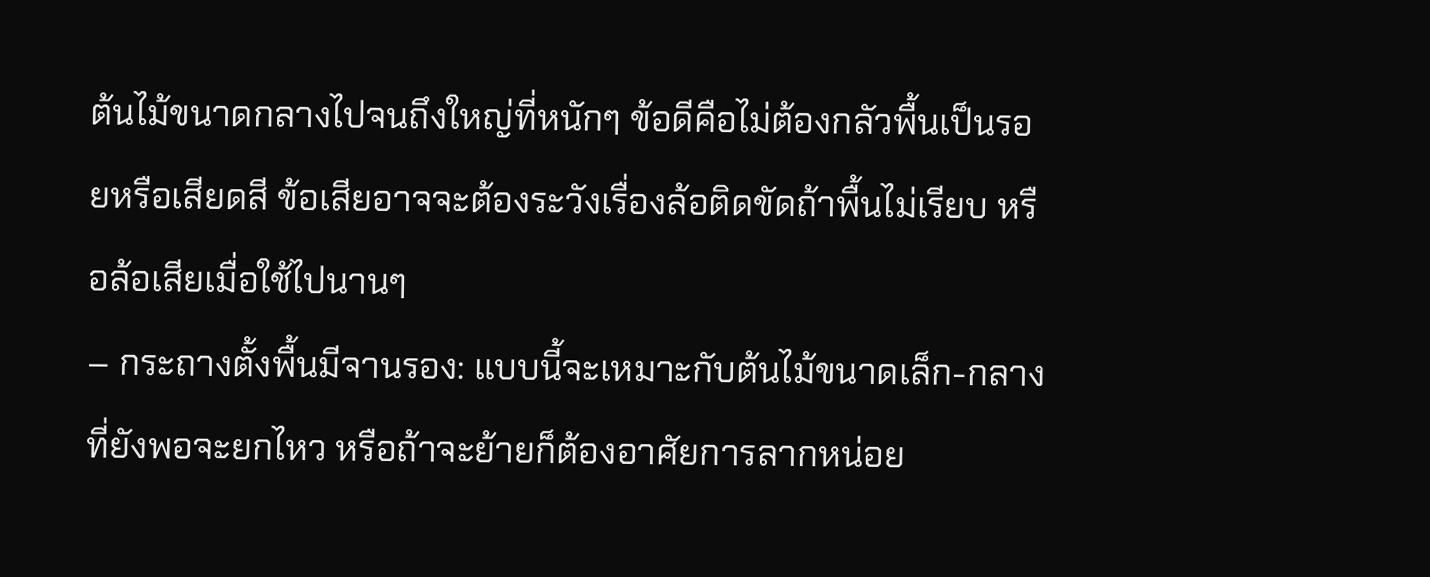ต้นไม้ขนาดกลางไปจนถึงใหญ่ที่หนักๆ ข้อดีคือไม่ต้องกลัวพื้นเป็นรอยหรือเสียดสี ข้อเสียอาจจะต้องระวังเรื่องล้อติดขัดถ้าพื้นไม่เรียบ หรือล้อเสียเมื่อใช้ไปนานๆ
– กระถางตั้งพื้นมีจานรอง: แบบนี้จะเหมาะกับต้นไม้ขนาดเล็ก-กลางที่ยังพอจะยกไหว หรือถ้าจะย้ายก็ต้องอาศัยการลากหน่อย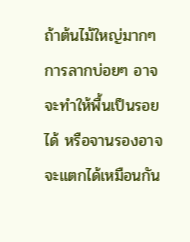ถ้าต้นไม้ใหญ่มากๆ การลากบ่อยๆ อาจจะทำให้พื้นเป็นรอยได้ หรือจานรองอาจจะแตกได้เหมือนกัน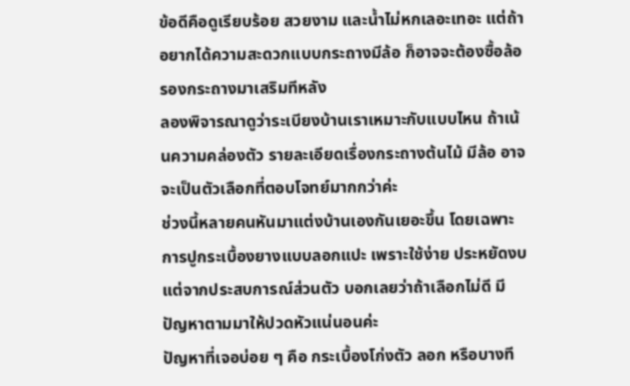ข้อดีคือดูเรียบร้อย สวยงาม และน้ำไม่หกเลอะเทอะ แต่ถ้าอยากได้ความสะดวกแบบกระถางมีล้อ ก็อาจจะต้องซื้อล้อรองกระถางมาเสริมทีหลัง
ลองพิจารณาดูว่าระเบียงบ้านเราเหมาะกับแบบไหน ถ้าเน้นความคล่องตัว รายละเอียดเรื่องกระถางต้นไม้ มีล้อ อาจจะเป็นตัวเลือกที่ตอบโจทย์มากกว่าค่ะ
ช่วงนี้หลายคนหันมาแต่งบ้านเองกันเยอะขึ้น โดยเฉพาะการปูกระเบื้องยางแบบลอกแปะ เพราะใช้ง่าย ประหยัดงบ แต่จากประสบการณ์ส่วนตัว บอกเลยว่าถ้าเลือกไม่ดี มีปัญหาตามมาให้ปวดหัวแน่นอนค่ะ
ปัญหาที่เจอบ่อย ๆ คือ กระเบื้องโก่งตัว ลอก หรือบางที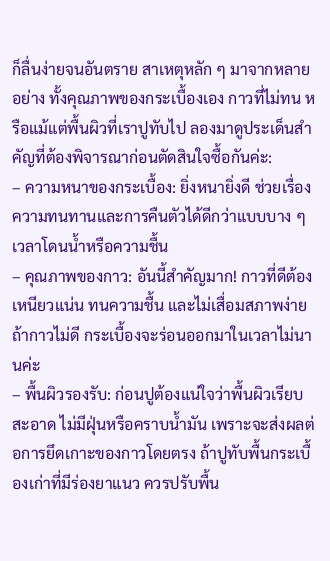ก็ลื่นง่ายจนอันตราย สาเหตุหลัก ๆ มาจากหลายอย่าง ทั้งคุณภาพของกระเบื้องเอง กาวที่ไม่ทน หรือแม้แต่พื้นผิวที่เราปูทับไป ลองมาดูประเด็นสำคัญที่ต้องพิจารณาก่อนตัดสินใจซื้อกันค่ะ:
– ความหนาของกระเบื้อง: ยิ่งหนายิ่งดี ช่วยเรื่องความทนทานและการคืนตัวได้ดีกว่าแบบบาง ๆ เวลาโดนน้ำหรือความชื้น
– คุณภาพของกาว: อันนี้สำคัญมาก! กาวที่ดีต้องเหนียวแน่น ทนความชื้น และไม่เสื่อมสภาพง่าย ถ้ากาวไม่ดี กระเบื้องจะร่อนออกมาในเวลาไม่นานค่ะ
– พื้นผิวรองรับ: ก่อนปูต้องแน่ใจว่าพื้นผิวเรียบ สะอาด ไม่มีฝุ่นหรือคราบน้ำมัน เพราะจะส่งผลต่อการยึดเกาะของกาวโดยตรง ถ้าปูทับพื้นกระเบื้องเก่าที่มีร่องยาแนว ควรปรับพื้น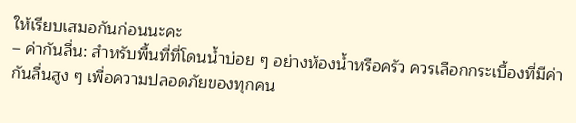ให้เรียบเสมอกันก่อนนะคะ
– ค่ากันลื่น: สำหรับพื้นที่ที่โดนน้ำบ่อย ๆ อย่างห้องน้ำหรือครัว ควรเลือกกระเบื้องที่มีค่ากันลื่นสูง ๆ เพื่อความปลอดภัยของทุกคน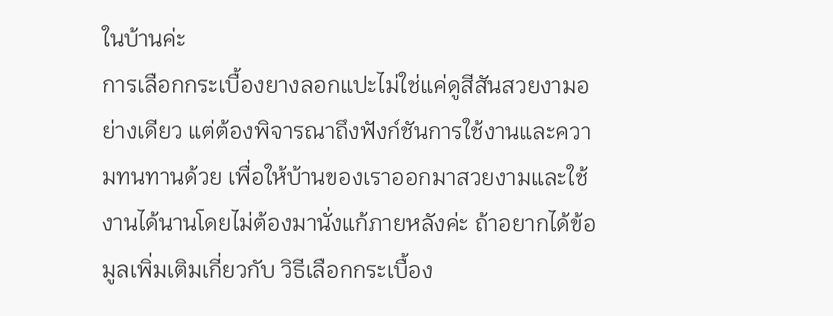ในบ้านค่ะ
การเลือกกระเบื้องยางลอกแปะไม่ใช่แค่ดูสีสันสวยงามอย่างเดียว แต่ต้องพิจารณาถึงฟังก์ชันการใช้งานและความทนทานด้วย เพื่อให้บ้านของเราออกมาสวยงามและใช้งานได้นานโดยไม่ต้องมานั่งแก้ภายหลังค่ะ ถ้าอยากได้ข้อมูลเพิ่มเติมเกี่ยวกับ วิธีเลือกกระเบื้อง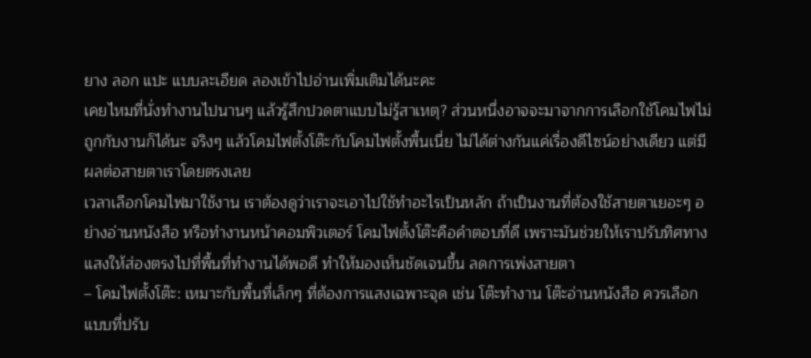ยาง ลอก แปะ แบบละเอียด ลองเข้าไปอ่านเพิ่มเติมได้นะคะ
เคยไหมที่นั่งทำงานไปนานๆ แล้วรู้สึกปวดตาแบบไม่รู้สาเหตุ? ส่วนหนึ่งอาจจะมาจากการเลือกใช้โคมไฟไม่ถูกกับงานก็ได้นะ จริงๆ แล้วโคมไฟตั้งโต๊ะกับโคมไฟตั้งพื้นเนี่ย ไม่ได้ต่างกันแค่เรื่องดีไซน์อย่างเดียว แต่มีผลต่อสายตาเราโดยตรงเลย
เวลาเลือกโคมไฟมาใช้งาน เราต้องดูว่าเราจะเอาไปใช้ทำอะไรเป็นหลัก ถ้าเป็นงานที่ต้องใช้สายตาเยอะๆ อย่างอ่านหนังสือ หรือทำงานหน้าคอมพิวเตอร์ โคมไฟตั้งโต๊ะคือคำตอบที่ดี เพราะมันช่วยให้เราปรับทิศทางแสงให้ส่องตรงไปที่พื้นที่ทำงานได้พอดี ทำให้มองเห็นชัดเจนขึ้น ลดการเพ่งสายตา
– โคมไฟตั้งโต๊ะ: เหมาะกับพื้นที่เล็กๆ ที่ต้องการแสงเฉพาะจุด เช่น โต๊ะทำงาน โต๊ะอ่านหนังสือ ควรเลือกแบบที่ปรับ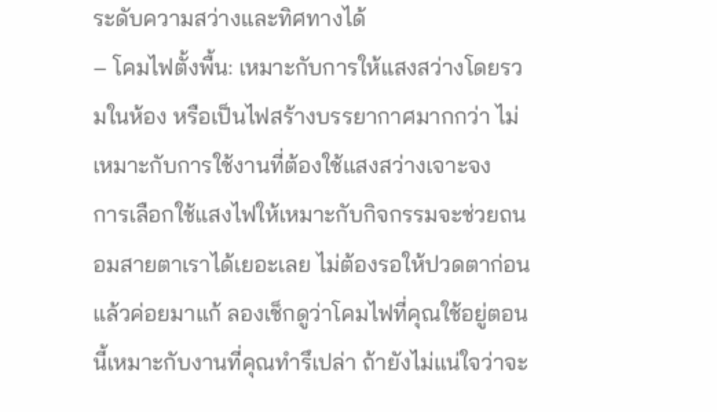ระดับความสว่างและทิศทางได้
– โคมไฟตั้งพื้น: เหมาะกับการให้แสงสว่างโดยรวมในห้อง หรือเป็นไฟสร้างบรรยากาศมากกว่า ไม่เหมาะกับการใช้งานที่ต้องใช้แสงสว่างเจาะจง
การเลือกใช้แสงไฟให้เหมาะกับกิจกรรมจะช่วยถนอมสายตาเราได้เยอะเลย ไม่ต้องรอให้ปวดตาก่อนแล้วค่อยมาแก้ ลองเช็กดูว่าโคมไฟที่คุณใช้อยู่ตอนนี้เหมาะกับงานที่คุณทำรึเปล่า ถ้ายังไม่แน่ใจว่าจะ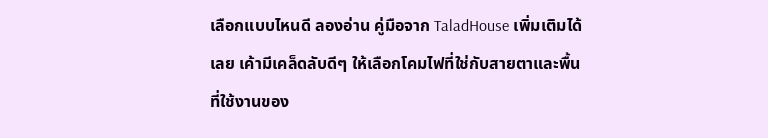เลือกแบบไหนดี ลองอ่าน คู่มือจาก TaladHouse เพิ่มเติมได้เลย เค้ามีเคล็ดลับดีๆ ให้เลือกโคมไฟที่ใช่กับสายตาและพื้นที่ใช้งานของ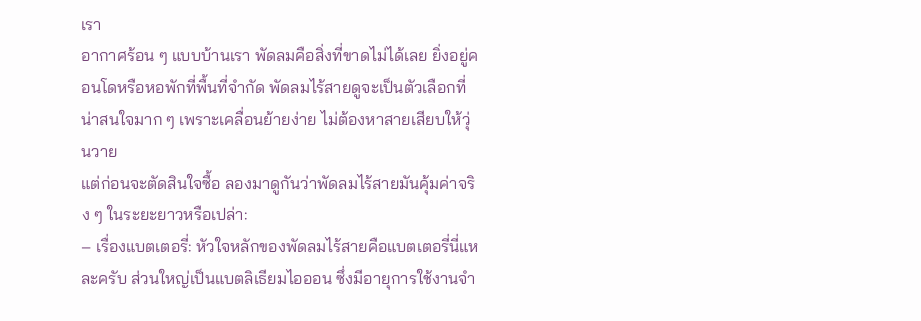เรา
อากาศร้อน ๆ แบบบ้านเรา พัดลมคือสิ่งที่ขาดไม่ได้เลย ยิ่งอยู่คอนโดหรือหอพักที่พื้นที่จำกัด พัดลมไร้สายดูจะเป็นตัวเลือกที่น่าสนใจมาก ๆ เพราะเคลื่อนย้ายง่าย ไม่ต้องหาสายเสียบให้วุ่นวาย
แต่ก่อนจะตัดสินใจซื้อ ลองมาดูกันว่าพัดลมไร้สายมันคุ้มค่าจริง ๆ ในระยะยาวหรือเปล่า:
– เรื่องแบตเตอรี่: หัวใจหลักของพัดลมไร้สายคือแบตเตอรี่นี่แหละครับ ส่วนใหญ่เป็นแบตลิเธียมไอออน ซึ่งมีอายุการใช้งานจำ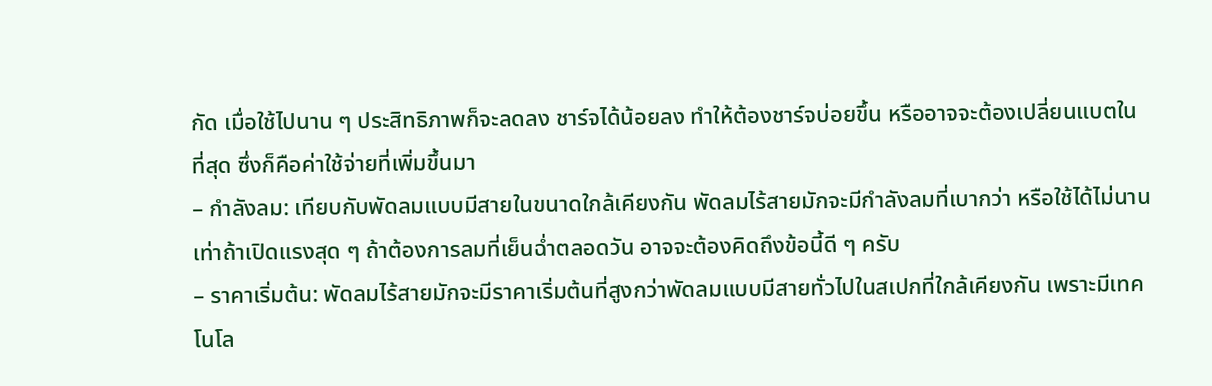กัด เมื่อใช้ไปนาน ๆ ประสิทธิภาพก็จะลดลง ชาร์จได้น้อยลง ทำให้ต้องชาร์จบ่อยขึ้น หรืออาจจะต้องเปลี่ยนแบตในที่สุด ซึ่งก็คือค่าใช้จ่ายที่เพิ่มขึ้นมา
– กำลังลม: เทียบกับพัดลมแบบมีสายในขนาดใกล้เคียงกัน พัดลมไร้สายมักจะมีกำลังลมที่เบากว่า หรือใช้ได้ไม่นานเท่าถ้าเปิดแรงสุด ๆ ถ้าต้องการลมที่เย็นฉ่ำตลอดวัน อาจจะต้องคิดถึงข้อนี้ดี ๆ ครับ
– ราคาเริ่มต้น: พัดลมไร้สายมักจะมีราคาเริ่มต้นที่สูงกว่าพัดลมแบบมีสายทั่วไปในสเปกที่ใกล้เคียงกัน เพราะมีเทคโนโล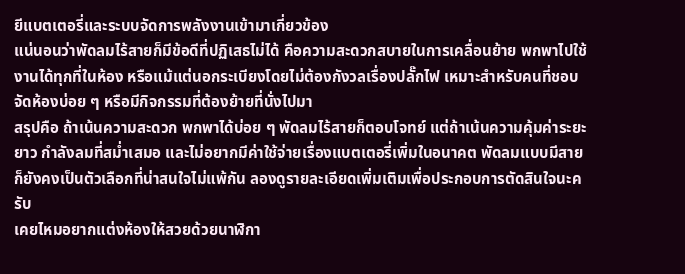ยีแบตเตอรี่และระบบจัดการพลังงานเข้ามาเกี่ยวข้อง
แน่นอนว่าพัดลมไร้สายก็มีข้อดีที่ปฏิเสธไม่ได้ คือความสะดวกสบายในการเคลื่อนย้าย พกพาไปใช้งานได้ทุกที่ในห้อง หรือแม้แต่นอกระเบียงโดยไม่ต้องกังวลเรื่องปลั๊กไฟ เหมาะสำหรับคนที่ชอบจัดห้องบ่อย ๆ หรือมีกิจกรรมที่ต้องย้ายที่นั่งไปมา
สรุปคือ ถ้าเน้นความสะดวก พกพาได้บ่อย ๆ พัดลมไร้สายก็ตอบโจทย์ แต่ถ้าเน้นความคุ้มค่าระยะยาว กำลังลมที่สม่ำเสมอ และไม่อยากมีค่าใช้จ่ายเรื่องแบตเตอรี่เพิ่มในอนาคต พัดลมแบบมีสายก็ยังคงเป็นตัวเลือกที่น่าสนใจไม่แพ้กัน ลองดูรายละเอียดเพิ่มเติมเพื่อประกอบการตัดสินใจนะครับ
เคยไหมอยากแต่งห้องให้สวยด้วยนาฬิกา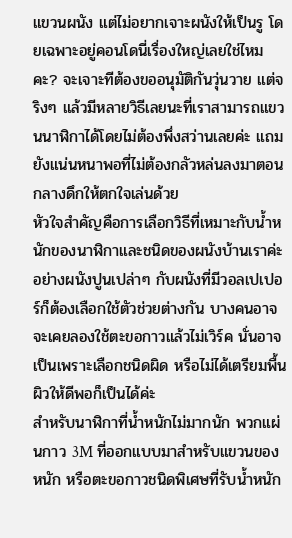แขวนผนัง แต่ไม่อยากเจาะผนังให้เป็นรู โดยเฉพาะอยู่คอนโดนี่เรื่องใหญ่เลยใช่ไหมคะ? จะเจาะทีต้องขออนุมัติกันวุ่นวาย แต่จริงๆ แล้วมีหลายวิธีเลยนะที่เราสามารถแขวนนาฬิกาได้โดยไม่ต้องพึ่งสว่านเลยค่ะ แถมยังแน่นหนาพอที่ไม่ต้องกลัวหล่นลงมาตอนกลางดึกให้ตกใจเล่นด้วย
หัวใจสำคัญคือการเลือกวิธีที่เหมาะกับน้ำหนักของนาฬิกาและชนิดของผนังบ้านเราค่ะ อย่างผนังปูนเปล่าๆ กับผนังที่มีวอลเปเปอร์ก็ต้องเลือกใช้ตัวช่วยต่างกัน บางคนอาจจะเคยลองใช้ตะขอกาวแล้วไม่เวิร์ค นั่นอาจเป็นเพราะเลือกชนิดผิด หรือไม่ได้เตรียมพื้นผิวให้ดีพอก็เป็นได้ค่ะ
สำหรับนาฬิกาที่น้ำหนักไม่มากนัก พวกแผ่นกาว 3M ที่ออกแบบมาสำหรับแขวนของหนัก หรือตะขอกาวชนิดพิเศษที่รับน้ำหนัก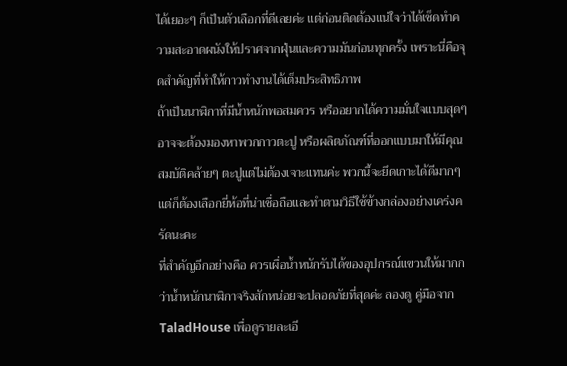ได้เยอะๆ ก็เป็นตัวเลือกที่ดีเลยค่ะ แต่ก่อนติดต้องแน่ใจว่าได้เช็ดทำความสะอาดผนังให้ปราศจากฝุ่นและความมันก่อนทุกครั้ง เพราะนี่คือจุดสำคัญที่ทำให้กาวทำงานได้เต็มประสิทธิภาพ
ถ้าเป็นนาฬิกาที่มีน้ำหนักพอสมควร หรืออยากได้ความมั่นใจแบบสุดๆ อาจจะต้องมองหาพวกกาวตะปู หรือผลิตภัณฑ์ที่ออกแบบมาให้มีคุณสมบัติคล้ายๆ ตะปูแต่ไม่ต้องเจาะแทนค่ะ พวกนี้จะยึดเกาะได้ดีมากๆ แต่ก็ต้องเลือกยี่ห้อที่น่าเชื่อถือและทำตามวิธีใช้ข้างกล่องอย่างเคร่งครัดนะคะ
ที่สำคัญอีกอย่างคือ ควรเผื่อน้ำหนักรับได้ของอุปกรณ์แขวนให้มากกว่าน้ำหนักนาฬิกาจริงสักหน่อยจะปลอดภัยที่สุดค่ะ ลองดู คู่มือจาก TaladHouse เพื่อดูรายละเอี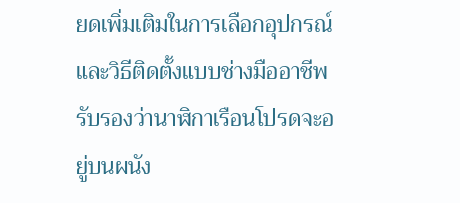ยดเพิ่มเติมในการเลือกอุปกรณ์และวิธีติดตั้งแบบช่างมืออาชีพรับรองว่านาฬิกาเรือนโปรดจะอยู่บนผนัง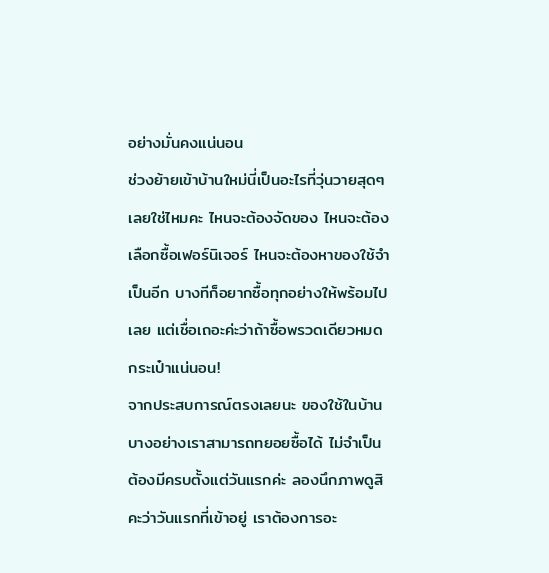อย่างมั่นคงแน่นอน
ช่วงย้ายเข้าบ้านใหม่นี่เป็นอะไรที่วุ่นวายสุดๆ เลยใช่ไหมคะ ไหนจะต้องจัดของ ไหนจะต้องเลือกซื้อเฟอร์นิเจอร์ ไหนจะต้องหาของใช้จำเป็นอีก บางทีก็อยากซื้อทุกอย่างให้พร้อมไปเลย แต่เชื่อเถอะค่ะว่าถ้าซื้อพรวดเดียวหมดกระเป๋าแน่นอน!
จากประสบการณ์ตรงเลยนะ ของใช้ในบ้านบางอย่างเราสามารถทยอยซื้อได้ ไม่จำเป็นต้องมีครบตั้งแต่วันแรกค่ะ ลองนึกภาพดูสิคะว่าวันแรกที่เข้าอยู่ เราต้องการอะ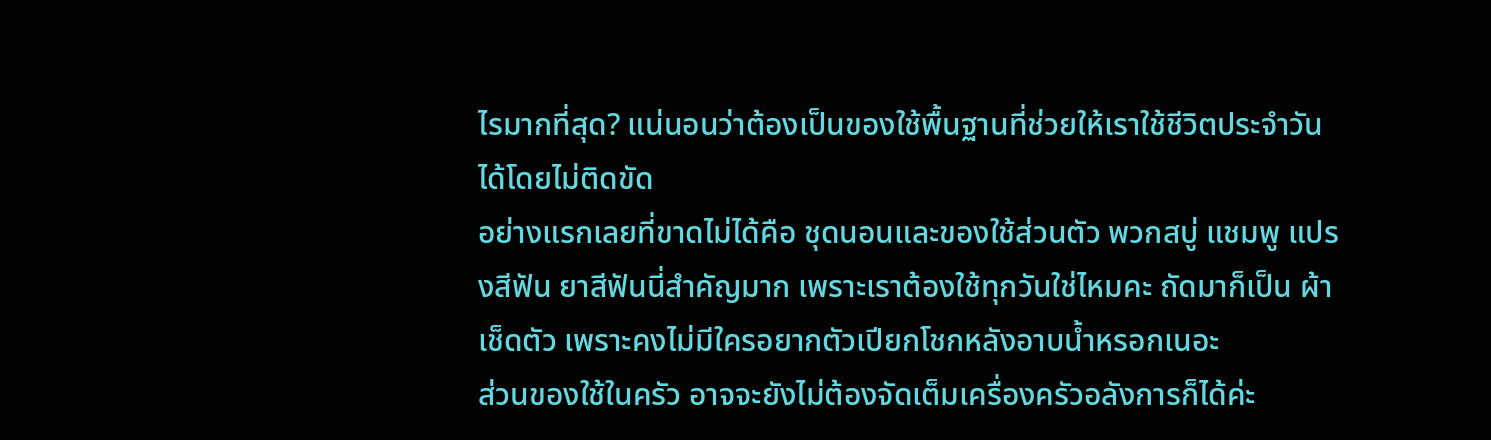ไรมากที่สุด? แน่นอนว่าต้องเป็นของใช้พื้นฐานที่ช่วยให้เราใช้ชีวิตประจำวันได้โดยไม่ติดขัด
อย่างแรกเลยที่ขาดไม่ได้คือ ชุดนอนและของใช้ส่วนตัว พวกสบู่ แชมพู แปรงสีฟัน ยาสีฟันนี่สำคัญมาก เพราะเราต้องใช้ทุกวันใช่ไหมคะ ถัดมาก็เป็น ผ้าเช็ดตัว เพราะคงไม่มีใครอยากตัวเปียกโชกหลังอาบน้ำหรอกเนอะ
ส่วนของใช้ในครัว อาจจะยังไม่ต้องจัดเต็มเครื่องครัวอลังการก็ได้ค่ะ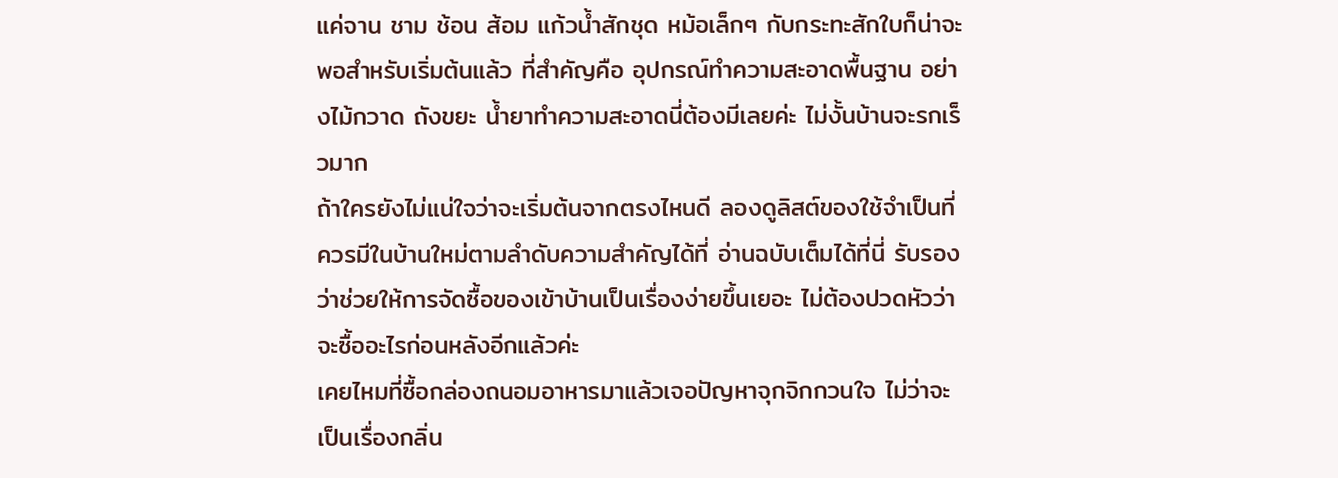แค่จาน ชาม ช้อน ส้อม แก้วน้ำสักชุด หม้อเล็กๆ กับกระทะสักใบก็น่าจะพอสำหรับเริ่มต้นแล้ว ที่สำคัญคือ อุปกรณ์ทำความสะอาดพื้นฐาน อย่างไม้กวาด ถังขยะ น้ำยาทำความสะอาดนี่ต้องมีเลยค่ะ ไม่งั้นบ้านจะรกเร็วมาก
ถ้าใครยังไม่แน่ใจว่าจะเริ่มต้นจากตรงไหนดี ลองดูลิสต์ของใช้จำเป็นที่ควรมีในบ้านใหม่ตามลำดับความสำคัญได้ที่ อ่านฉบับเต็มได้ที่นี่ รับรองว่าช่วยให้การจัดซื้อของเข้าบ้านเป็นเรื่องง่ายขึ้นเยอะ ไม่ต้องปวดหัวว่าจะซื้ออะไรก่อนหลังอีกแล้วค่ะ
เคยไหมที่ซื้อกล่องถนอมอาหารมาแล้วเจอปัญหาจุกจิกกวนใจ ไม่ว่าจะเป็นเรื่องกลิ่น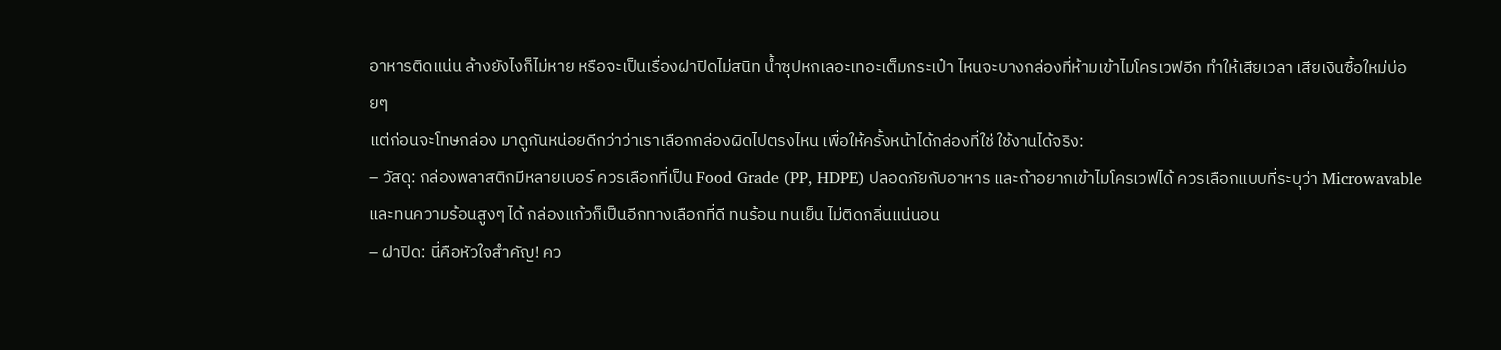อาหารติดแน่น ล้างยังไงก็ไม่หาย หรือจะเป็นเรื่องฝาปิดไม่สนิท น้ำซุปหกเลอะเทอะเต็มกระเป๋า ไหนจะบางกล่องที่ห้ามเข้าไมโครเวฟอีก ทำให้เสียเวลา เสียเงินซื้อใหม่บ่อยๆ
แต่ก่อนจะโทษกล่อง มาดูกันหน่อยดีกว่าว่าเราเลือกกล่องผิดไปตรงไหน เพื่อให้ครั้งหน้าได้กล่องที่ใช่ ใช้งานได้จริง:
– วัสดุ: กล่องพลาสติกมีหลายเบอร์ ควรเลือกที่เป็น Food Grade (PP, HDPE) ปลอดภัยกับอาหาร และถ้าอยากเข้าไมโครเวฟได้ ควรเลือกแบบที่ระบุว่า Microwavable และทนความร้อนสูงๆ ได้ กล่องแก้วก็เป็นอีกทางเลือกที่ดี ทนร้อน ทนเย็น ไม่ติดกลิ่นแน่นอน
– ฝาปิด: นี่คือหัวใจสำคัญ! คว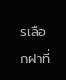รเลือกฝาที่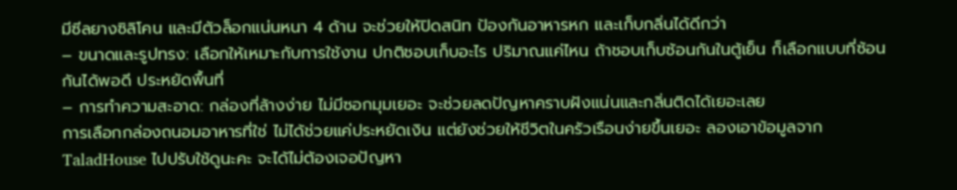มีซีลยางซิลิโคน และมีตัวล็อกแน่นหนา 4 ด้าน จะช่วยให้ปิดสนิท ป้องกันอาหารหก และเก็บกลิ่นได้ดีกว่า
– ขนาดและรูปทรง: เลือกให้เหมาะกับการใช้งาน ปกติชอบเก็บอะไร ปริมาณแค่ไหน ถ้าชอบเก็บซ้อนกันในตู้เย็น ก็เลือกแบบที่ซ้อนกันได้พอดี ประหยัดพื้นที่
– การทำความสะอาด: กล่องที่ล้างง่าย ไม่มีซอกมุมเยอะ จะช่วยลดปัญหาคราบฝังแน่นและกลิ่นติดได้เยอะเลย
การเลือกกล่องถนอมอาหารที่ใช่ ไม่ได้ช่วยแค่ประหยัดเงิน แต่ยังช่วยให้ชีวิตในครัวเรือนง่ายขึ้นเยอะ ลองเอาข้อมูลจาก TaladHouse ไปปรับใช้ดูนะคะ จะได้ไม่ต้องเจอปัญหา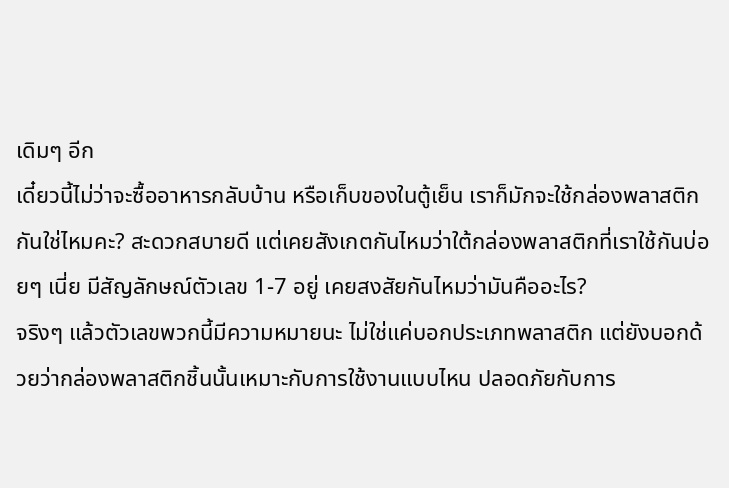เดิมๆ อีก
เดี๋ยวนี้ไม่ว่าจะซื้ออาหารกลับบ้าน หรือเก็บของในตู้เย็น เราก็มักจะใช้กล่องพลาสติกกันใช่ไหมคะ? สะดวกสบายดี แต่เคยสังเกตกันไหมว่าใต้กล่องพลาสติกที่เราใช้กันบ่อยๆ เนี่ย มีสัญลักษณ์ตัวเลข 1-7 อยู่ เคยสงสัยกันไหมว่ามันคืออะไร?
จริงๆ แล้วตัวเลขพวกนี้มีความหมายนะ ไม่ใช่แค่บอกประเภทพลาสติก แต่ยังบอกด้วยว่ากล่องพลาสติกชิ้นนั้นเหมาะกับการใช้งานแบบไหน ปลอดภัยกับการ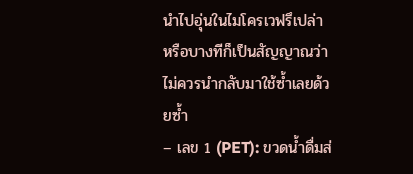นำไปอุ่นในไมโครเวฟรึเปล่า หรือบางทีก็เป็นสัญญาณว่าไม่ควรนำกลับมาใช้ซ้ำเลยด้วยซ้ำ
– เลข 1 (PET): ขวดน้ำดื่มส่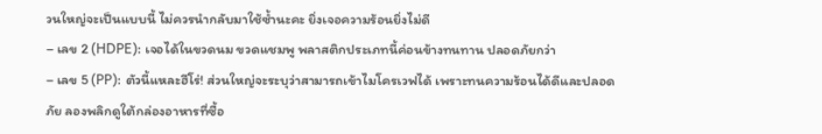วนใหญ่จะเป็นแบบนี้ ไม่ควรนำกลับมาใช้ซ้ำนะคะ ยิ่งเจอความร้อนยิ่งไม่ดี
– เลข 2 (HDPE): เจอได้ในขวดนม ขวดแชมพู พลาสติกประเภทนี้ค่อนข้างทนทาน ปลอดภัยกว่า
– เลข 5 (PP): ตัวนี้แหละฮีโร่! ส่วนใหญ่จะระบุว่าสามารถเข้าไมโครเวฟได้ เพราะทนความร้อนได้ดีและปลอดภัย ลองพลิกดูใต้กล่องอาหารที่ซื้อ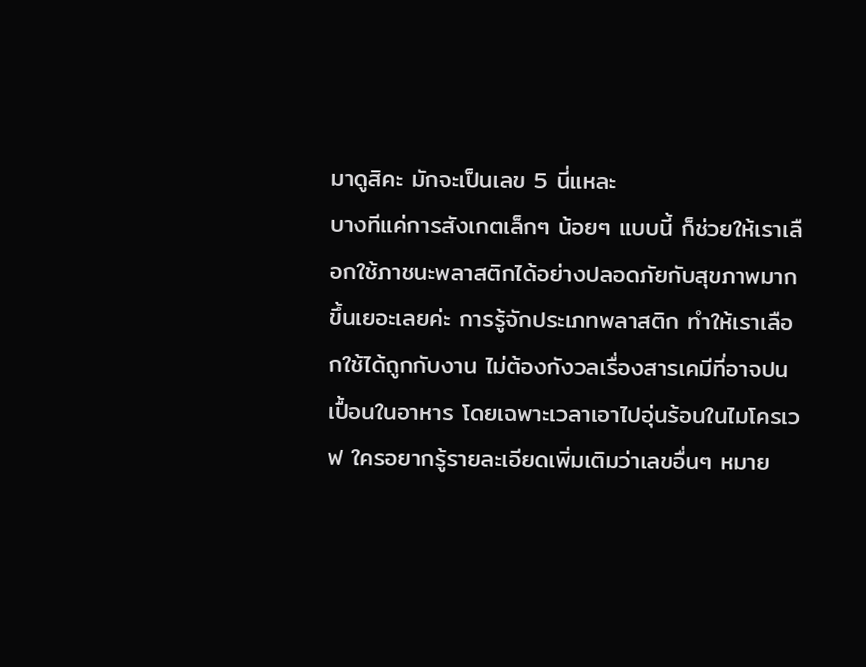มาดูสิคะ มักจะเป็นเลข 5 นี่แหละ
บางทีแค่การสังเกตเล็กๆ น้อยๆ แบบนี้ ก็ช่วยให้เราเลือกใช้ภาชนะพลาสติกได้อย่างปลอดภัยกับสุขภาพมากขึ้นเยอะเลยค่ะ การรู้จักประเภทพลาสติก ทำให้เราเลือกใช้ได้ถูกกับงาน ไม่ต้องกังวลเรื่องสารเคมีที่อาจปนเปื้อนในอาหาร โดยเฉพาะเวลาเอาไปอุ่นร้อนในไมโครเวฟ ใครอยากรู้รายละเอียดเพิ่มเติมว่าเลขอื่นๆ หมาย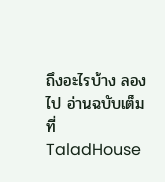ถึงอะไรบ้าง ลองไป อ่านฉบับเต็มที่ TaladHouse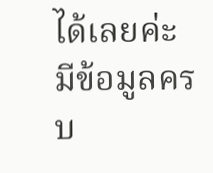ได้เลยค่ะ มีข้อมูลครบ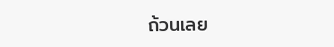ถ้วนเลย